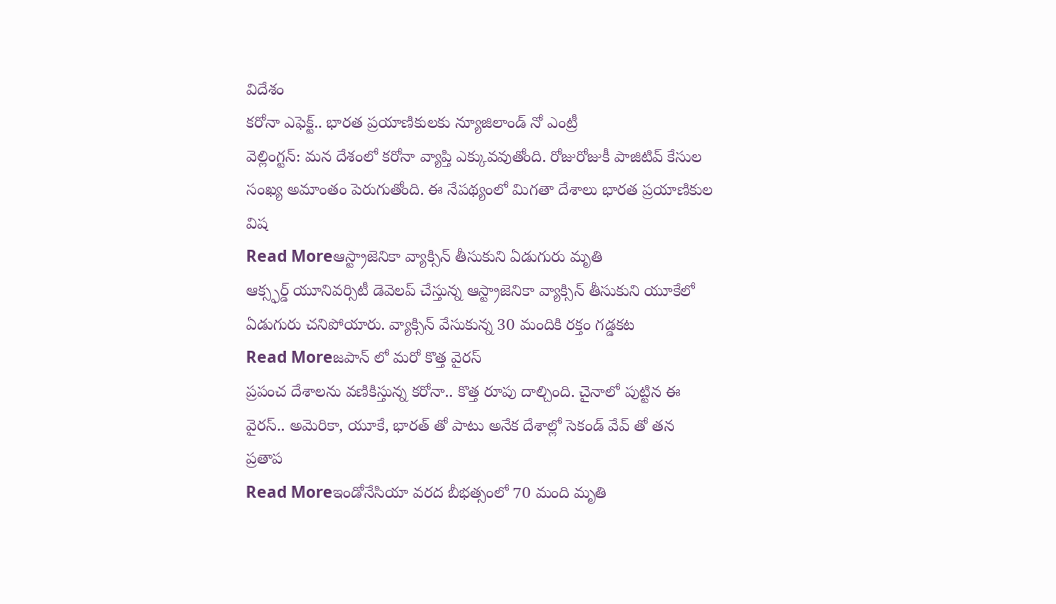విదేశం
కరోనా ఎఫెక్ట్.. భారత ప్రయాణికులకు న్యూజిలాండ్ నో ఎంట్రీ
వెల్లింగ్టన్: మన దేశంలో కరోనా వ్యాప్తి ఎక్కువవుతోంది. రోజురోజుకీ పాజిటివ్ కేసుల సంఖ్య అమాంతం పెరుగుతోంది. ఈ నేపథ్యంలో మిగతా దేశాలు భారత ప్రయాణికుల విష
Read Moreఆస్ట్రాజెనికా వ్యాక్సిన్ తీసుకుని ఏడుగురు మృతి
ఆక్స్ఫర్డ్ యూనివర్సిటీ డెవెలప్ చేస్తున్న ఆస్ట్రాజెనికా వ్యాక్సిన్ తీసుకుని యూకేలో ఏడుగురు చనిపోయారు. వ్యాక్సిన్ వేసుకున్న 30 మందికి రక్తం గడ్డకట
Read Moreజపాన్ లో మరో కొత్త వైరస్
ప్రపంచ దేశాలను వణికిస్తున్న కరోనా.. కొత్త రూపు దాల్చింది. చైనాలో పుట్టిన ఈ వైరస్.. అమెరికా, యూకే, భారత్ తో పాటు అనేక దేశాల్లో సెకండ్ వేవ్ తో తన ప్రతాప
Read Moreఇండోనేసియా వరద బీభత్సంలో 70 మంది మృతి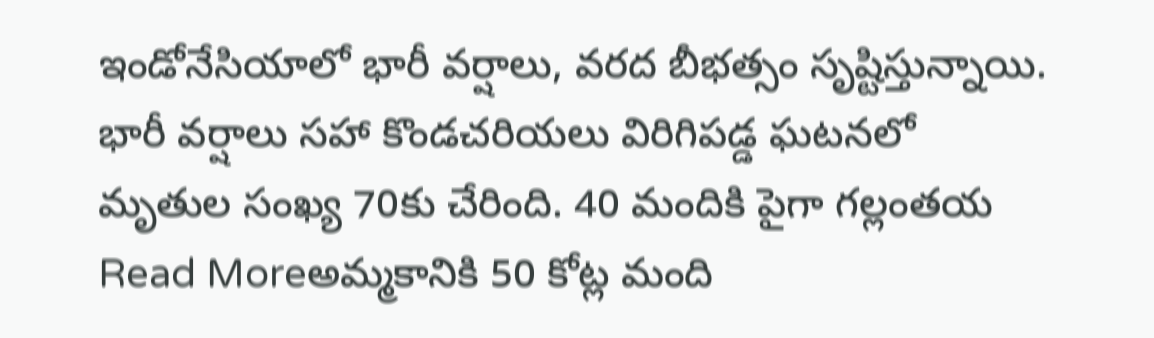ఇండోనేసియాలో భారీ వర్షాలు, వరద బీభత్సం సృష్టిస్తున్నాయి. భారీ వర్షాలు సహా కొండచరియలు విరిగిపడ్డ ఘటనలో మృతుల సంఖ్య 70కు చేరింది. 40 మందికి పైగా గల్లంతయ
Read Moreఅమ్మకానికి 50 కోట్ల మంది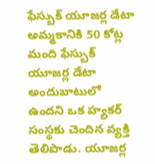ఫేస్బుక్ యూజర్ల డేటా
అమ్మకానికి 50 కోట్ల మంది ఫేస్బుక్ యూజర్ల డేటా అందుబాటులో ఉందని ఒక హ్యకర్ సంస్థకు చెందిన వ్యక్తి తెలిపాడు. యూజర్ల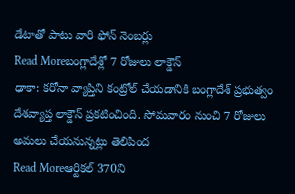డేటాతో పాటు వారి ఫోన్ నెంబర్లు
Read Moreబంగ్లాదేశ్లో 7 రోజులు లాక్డౌన్
ఢాకా: కరోనా వ్యాప్తిని కంట్రోల్ చేయడానికి బంగ్లాదేశ్ ప్రభుత్వం దేశవ్యాప్త లాక్డౌన్ ప్రకటించింది. సోమవారం నుంచి 7 రోజులు అమలు చేయనున్నట్లు తెలిపింద
Read Moreఆర్టికల్ 370ని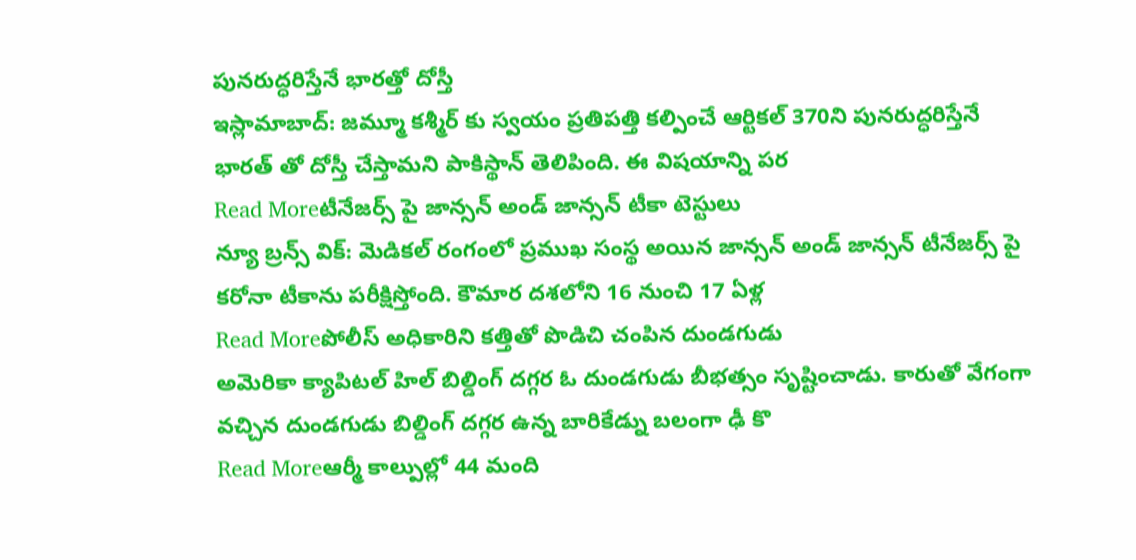పునరుద్ధరిస్తేనే భారత్తో దోస్తీ
ఇస్లామాబాద్: జమ్మూ కశ్మీర్ కు స్వయం ప్రతిపత్తి కల్పించే ఆర్టికల్ 370ని పునరుద్ధరిస్తేనే భారత్ తో దోస్తీ చేస్తామని పాకిస్థాన్ తెలిపింది. ఈ విషయాన్ని పర
Read Moreటీనేజర్స్ పై జాన్సన్ అండ్ జాన్సన్ టీకా టెస్టులు
న్యూ బ్రన్స్ విక్: మెడికల్ రంగంలో ప్రముఖ సంస్థ అయిన జాన్సన్ అండ్ జాన్సన్ టీనేజర్స్ పై కరోనా టీకాను పరీక్షిస్తోంది. కౌమార దశలోని 16 నుంచి 17 ఏళ్ల
Read Moreపోలీస్ అధికారిని కత్తితో పొడిచి చంపిన దుండగుడు
అమెరికా క్యాపిటల్ హిల్ బిల్డింగ్ దగ్గర ఓ దుండగుడు బీభత్సం సృష్టించాడు. కారుతో వేగంగా వచ్చిన దుండగుడు బిల్డింగ్ దగ్గర ఉన్న బారికేడ్ను బలంగా ఢీ కొ
Read Moreఆర్మీ కాల్పుల్లో 44 మంది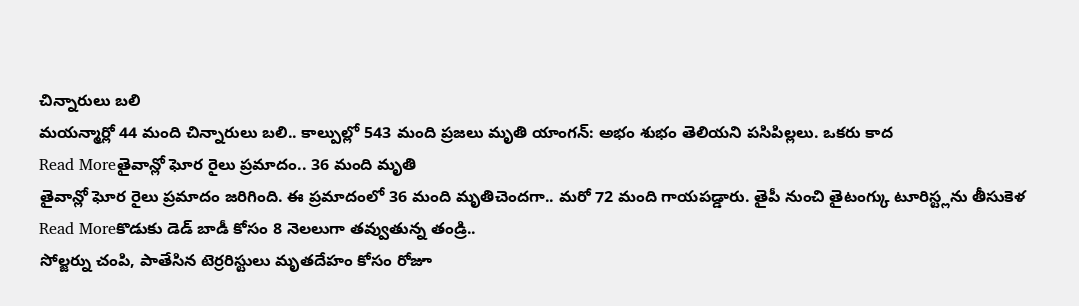చిన్నారులు బలి
మయన్మార్లో 44 మంది చిన్నారులు బలి.. కాల్పుల్లో 543 మంది ప్రజలు మృతి యాంగన్: అభం శుభం తెలియని పసిపిల్లలు. ఒకరు కాద
Read Moreతైవాన్లో ఘోర రైలు ప్రమాదం.. 36 మంది మృతి
తైవాన్లో ఘోర రైలు ప్రమాదం జరిగింది. ఈ ప్రమాదంలో 36 మంది మృతిచెందగా.. మరో 72 మంది గాయపడ్డారు. తైపీ నుంచి తైటంగ్కు టూరిస్ట్లను తీసుకెళ
Read Moreకొడుకు డెడ్ బాడీ కోసం 8 నెలలుగా తవ్వుతున్న తండ్రి..
సోల్జర్ను చంపి, పాతేసిన టెర్రరిస్టులు మృతదేహం కోసం రోజూ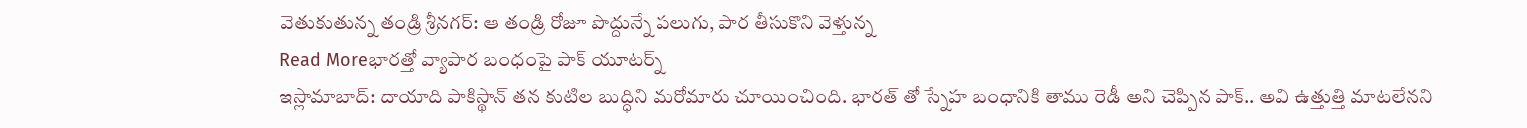వెతుకుతున్న తండ్రి శ్రీనగర్: ఆ తండ్రి రోజూ పొద్దున్నే పలుగు, పార తీసుకొని వెళ్తున్న
Read Moreభారత్తో వ్యాపార బంధంపై పాక్ యూటర్న్
ఇస్లామాబాద్: దాయాది పాకిస్థాన్ తన కుటిల బుద్ధిని మరోమారు చూయించింది. భారత్ తో స్నేహ బంధానికి తాము రెడీ అని చెప్పిన పాక్.. అవి ఉత్తుత్తి మాటలేనని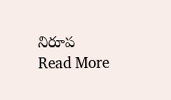నిరూప
Read More